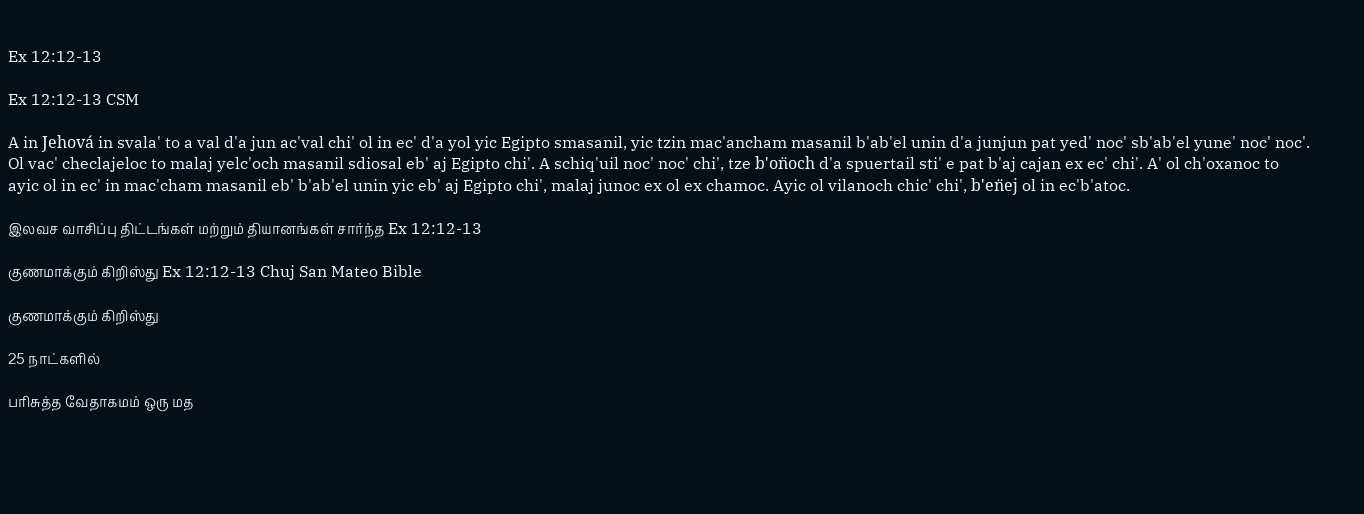Ex 12:12-13

Ex 12:12-13 CSM

A in Jehová in svala' to a val d'a jun ac'val chi' ol in ec' d'a yol yic Egipto smasanil, yic tzin mac'ancham masanil b'ab'el unin d'a junjun pat yed' noc' sb'ab'el yune' noc' noc'. Ol vac' checlajeloc to malaj yelc'och masanil sdiosal eb' aj Egipto chi'. A schiq'uil noc' noc' chi', tze b'on̈och d'a spuertail sti' e pat b'aj cajan ex ec' chi'. A' ol ch'oxanoc to ayic ol in ec' in mac'cham masanil eb' b'ab'el unin yic eb' aj Egipto chi', malaj junoc ex ol ex chamoc. Ayic ol vilanoch chic' chi', b'en̈ej ol in ec'b'atoc.

இலவச வாசிப்பு திட்டங்கள் மற்றும் தியானங்கள் சார்ந்த Ex 12:12-13

குணமாக்கும் கிறிஸ்து Ex 12:12-13 Chuj San Mateo Bible

குணமாக்கும் கிறிஸ்து

25 நாட்களில்

பரிசுத்த வேதாகமம் ஒரு மத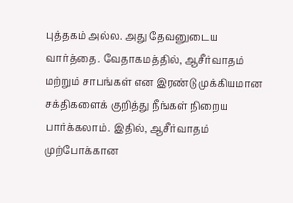புத்தகம் அல்ல. அது தேவனுடைய வார்த்தை. வேதாகமத்தில், ஆசீர்வாதம் மற்றும் சாபங்கள் என இரண்டு முக்கியமான சக்திகளைக் குறித்து நீங்கள் நிறைய பார்க்கலாம். இதில், ஆசீர்வாதம் முற்போக்கான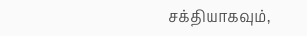சக்தியாகவும்,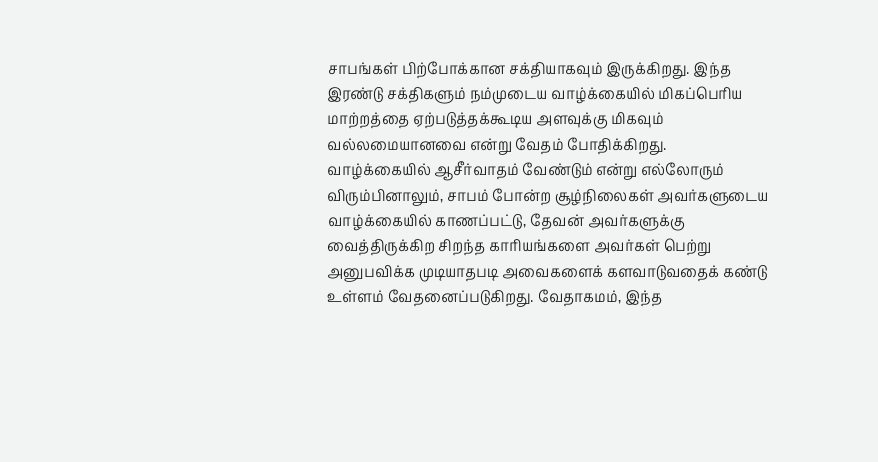சாபங்கள் பிற்போக்கான சக்தியாகவும் இருக்கிறது. இந்த இரண்டு சக்திகளும் நம்முடைய வாழ்க்கையில் மிகப்பெரிய மாற்றத்தை ஏற்படுத்தக்கூடிய அளவுக்கு மிகவும் வல்லமையானவை என்று வேதம் போதிக்கிறது. வாழ்க்கையில் ஆசீர்வாதம் வேண்டும் என்று எல்லோரும் விரும்பினாலும், சாபம் போன்ற சூழ்நிலைகள் அவர்களுடைய வாழ்க்கையில் காணப்பட்டு, தேவன் அவர்களுக்கு வைத்திருக்கிற சிறந்த காரியங்களை அவர்கள் பெற்று அனுபவிக்க முடியாதபடி அவைகளைக் களவாடுவதைக் கண்டு உள்ளம் வேதனைப்படுகிறது. வேதாகமம், இந்த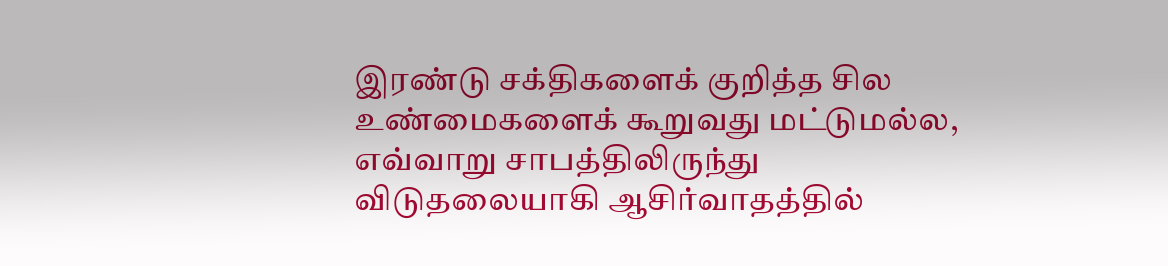இரண்டு சக்திகளைக் குறித்த சில உண்மைகளைக் கூறுவது மட்டுமல்ல, எவ்வாறு சாபத்திலிருந்து விடுதலையாகி ஆசிர்வாதத்தில்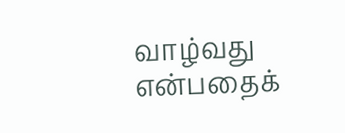வாழ்வது என்பதைக்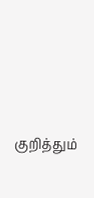குறித்தும்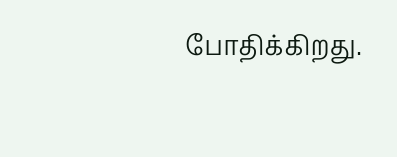போதிக்கிறது.